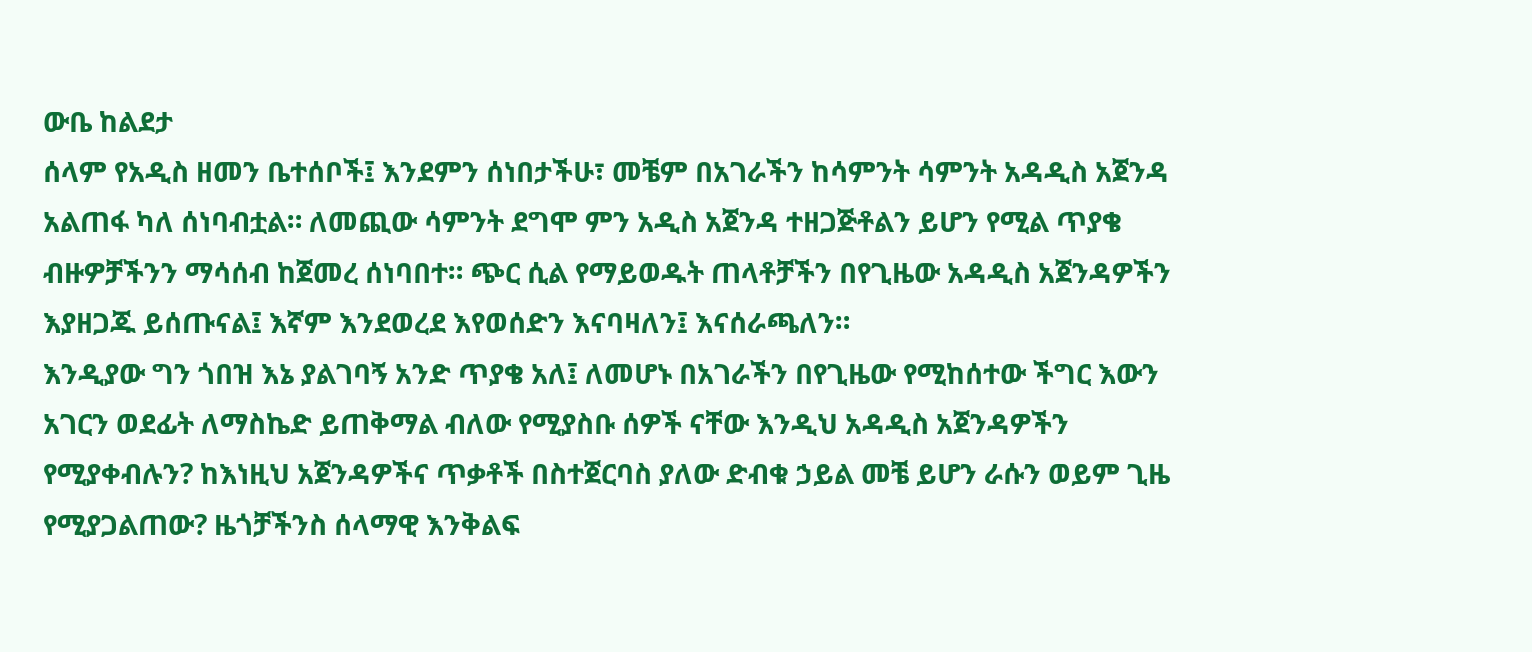ውቤ ከልደታ
ሰላም የአዲስ ዘመን ቤተሰቦች፤ እንደምን ሰነበታችሁ፣ መቼም በአገራችን ከሳምንት ሳምንት አዳዲስ አጀንዳ አልጠፋ ካለ ሰነባብቷል። ለመጪው ሳምንት ደግሞ ምን አዲስ አጀንዳ ተዘጋጅቶልን ይሆን የሚል ጥያቄ ብዙዎቻችንን ማሳሰብ ከጀመረ ሰነባበተ። ጭር ሲል የማይወዱት ጠላቶቻችን በየጊዜው አዳዲስ አጀንዳዎችን እያዘጋጁ ይሰጡናል፤ እኛም እንደወረደ እየወሰድን እናባዛለን፤ እናሰራጫለን።
እንዲያው ግን ጎበዝ እኔ ያልገባኝ አንድ ጥያቄ አለ፤ ለመሆኑ በአገራችን በየጊዜው የሚከሰተው ችግር እውን አገርን ወደፊት ለማስኬድ ይጠቅማል ብለው የሚያስቡ ሰዎች ናቸው እንዲህ አዳዲስ አጀንዳዎችን የሚያቀብሉን? ከእነዚህ አጀንዳዎችና ጥቃቶች በስተጀርባስ ያለው ድብቁ ኃይል መቼ ይሆን ራሱን ወይም ጊዜ የሚያጋልጠው? ዜጎቻችንስ ሰላማዊ እንቅልፍ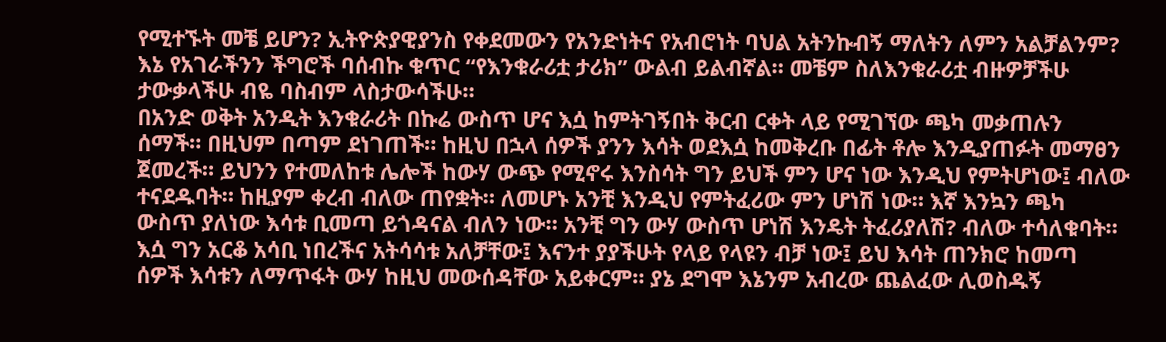የሚተኙት መቼ ይሆን? ኢትዮጵያዊያንስ የቀደመውን የአንድነትና የአብሮነት ባህል አትንኩብኝ ማለትን ለምን አልቻልንም? እኔ የአገራችንን ችግሮች ባሰብኩ ቁጥር “የእንቁራሪቷ ታሪክ” ውልብ ይልብኛል። መቼም ስለእንቁራሪቷ ብዙዎቻችሁ ታውቃላችሁ ብዬ ባስብም ላስታውሳችሁ።
በአንድ ወቅት አንዲት እንቁራሪት በኩሬ ውስጥ ሆና እሷ ከምትገኝበት ቅርብ ርቀት ላይ የሚገኘው ጫካ መቃጠሉን ሰማች። በዚህም በጣም ደነገጠች። ከዚህ በኋላ ሰዎች ያንን እሳት ወደእሷ ከመቅረቡ በፊት ቶሎ እንዲያጠፉት መማፀን ጀመረች። ይህንን የተመለከቱ ሌሎች ከውሃ ውጭ የሚኖሩ እንስሳት ግን ይህች ምን ሆና ነው እንዲህ የምትሆነው፤ ብለው ተናደዱባት። ከዚያም ቀረብ ብለው ጠየቋት። ለመሆኑ አንቺ እንዲህ የምትፈሪው ምን ሆነሽ ነው። እኛ እንኳን ጫካ ውስጥ ያለነው እሳቱ ቢመጣ ይጎዳናል ብለን ነው። አንቺ ግን ውሃ ውስጥ ሆነሽ እንዴት ትፈሪያለሽ? ብለው ተሳለቁባት። እሷ ግን አርቆ አሳቢ ነበረችና አትሳሳቱ አለቻቸው፤ እናንተ ያያችሁት የላይ የላዩን ብቻ ነው፤ ይህ እሳት ጠንክሮ ከመጣ ሰዎች እሳቱን ለማጥፋት ውሃ ከዚህ መውሰዳቸው አይቀርም። ያኔ ደግሞ እኔንም አብረው ጨልፈው ሊወስዱኝ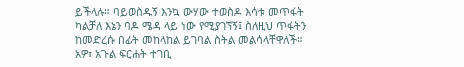ይችላሉ። ባይወስዱኝ እንኳ ውሃው ተወስዶ እሳቱ መጥፋት ካልቻለ እኔን ባዶ ሜዳ ላይ ነው የሚያገኘኝ፤ ስለዚህ ጥፋትን ከመድረሱ በፊት መከላከል ይገባል ስትል መልሳላቸዋለች።
አዎ፣ አጉል ፍርሐት ተገቢ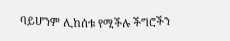ባይሆንም ሊከሰቱ የሚችሉ ችግሮችን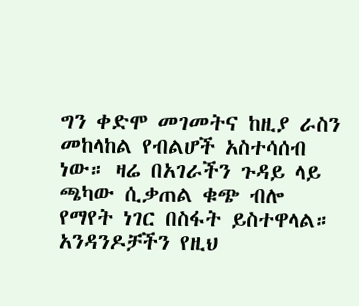ግን ቀድሞ መገመትና ከዚያ ራስን መከላከል የብልሆች አስተሳሰብ ነው። ዛሬ በአገራችን ጉዳይ ላይ ጫካው ሲቃጠል ቁጭ ብሎ የማየት ነገር በስፋት ይስተዋላል። አንዳንዶቻችን የዚህ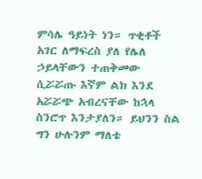ምሳሌ ዓይነት ነን። ጥቂቶች አገር ለማፍረስ ያለ የሌለ ኃይላቸውን ተጠቅመው ሲሯሯጡ እኛም ልክ እንደ አሯሯጭ አብረናቸው ከኋላ ስንሮጥ እንታያለን። ይህንን ስል ግን ሁሉንም ማለቴ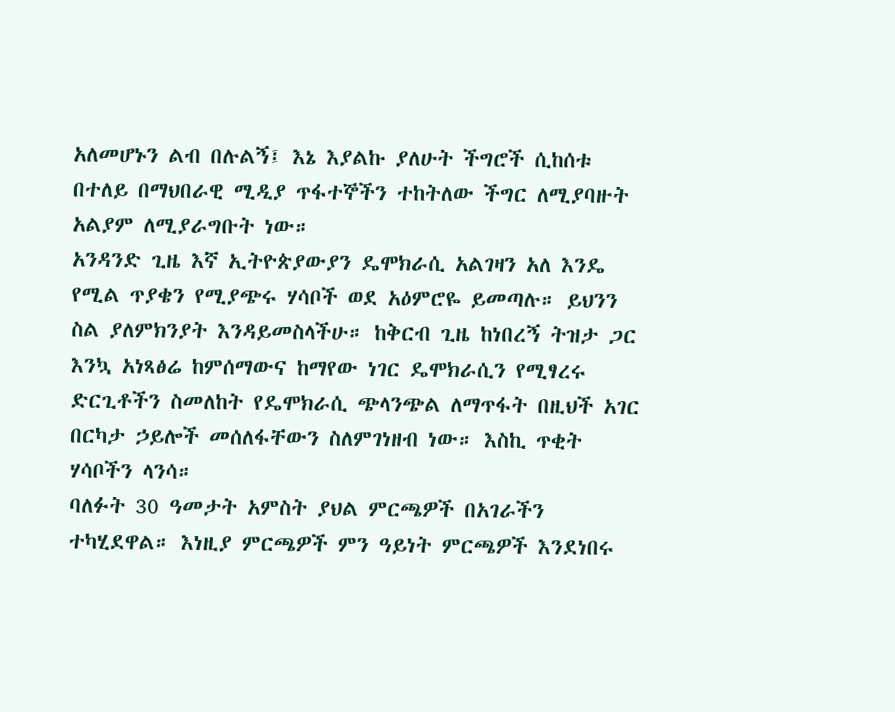አለመሆኑን ልብ በሉልኝ፤ እኔ እያልኩ ያለሁት ችግሮች ሲከሰቱ በተለይ በማህበራዊ ሚዲያ ጥፋተኞችን ተከትለው ችግር ለሚያባዙት አልያም ለሚያራግቡት ነው።
አንዳንድ ጊዜ እኛ ኢትዮጵያውያን ዴሞክራሲ አልገዛን አለ እንዴ የሚል ጥያቄን የሚያጭሩ ሃሳቦች ወደ አዕምሮዬ ይመጣሉ። ይህንን ስል ያለምክንያት እንዳይመስላችሁ። ከቅርብ ጊዜ ከነበረኝ ትዝታ ጋር እንኳ አነጻፅሬ ከምሰማውና ከማየው ነገር ዴሞክራሲን የሚፃረሩ ድርጊቶችን ስመለከት የዴሞክራሲ ጭላንጭል ለማጥፋት በዚህች አገር በርካታ ኃይሎች መሰለፋቸውን ስለምገነዘብ ነው። እስኪ ጥቂት ሃሳቦችን ላንሳ።
ባለፉት 30 ዓመታት አምስት ያህል ምርጫዎች በአገራችን ተካሂደዋል። እነዚያ ምርጫዎች ምን ዓይነት ምርጫዎች እንደነበሩ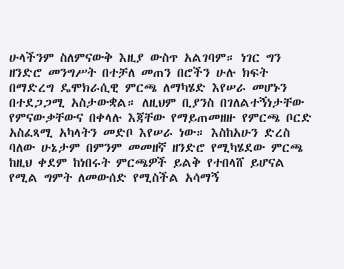ሁላችንም ስለምናውቅ እዚያ ውስጥ አልገባም። ነገር ግን ዘንድሮ መንግሥት በተቻለ መጠን በሮችን ሁሉ ክፍት በማድረግ ዴሞክራሲዊ ምርጫ ለማካሄድ እየሠራ መሆኑን በተደጋጋሚ አስታውቋል። ለዚህም ቢያንስ በገለልተኝነታቸው የምናውቃቸውና በቀላሉ እጃቸው የማይጠመዘዙ የምርጫ ቦርድ አስፈጻሚ አካላትን መድቦ እየሠራ ነው። እስከአሁን ድረስ ባለው ሁኔታም በምንም መመዘኛ ዘንድሮ የሚካሄደው ምርጫ ከዚህ ቀደም ከነበሩት ምርጫዎች ይልቅ የተበላሸ ይሆናል የሚል ግምት ለመውሰድ የሚስችል አሳማኝ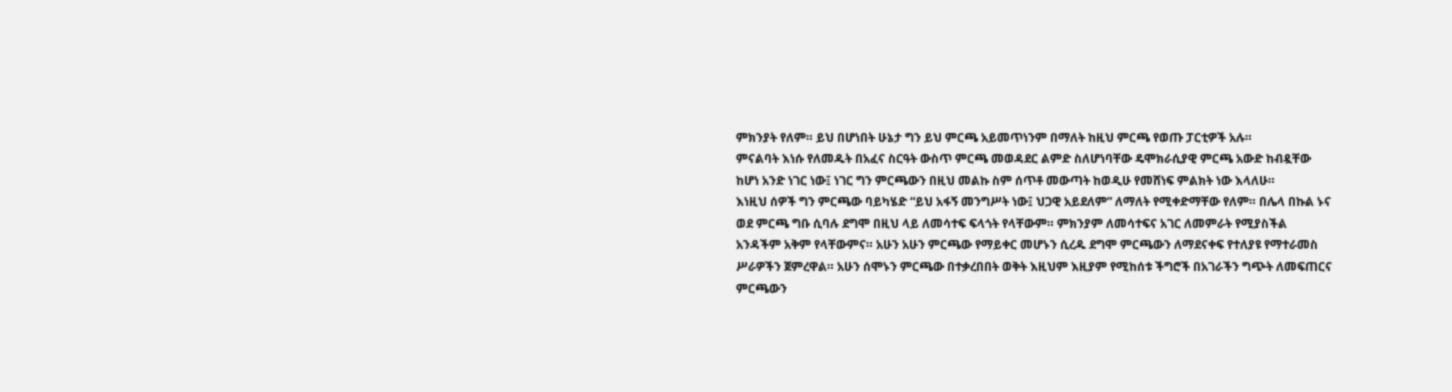ምክንያት የለም። ይህ በሆነበት ሁኔታ ግን ይህ ምርጫ አይመጥነንም በማለት ከዚህ ምርጫ የወጡ ፓርቲዎች አሉ።
ምናልባት እነሱ የለመዱት በአፈና ስርዓት ውስጥ ምርጫ መወዳደር ልምድ ስለሆነባቸው ዴሞክራሲያዊ ምርጫ አውድ ከብዷቸው ከሆነ አንድ ነገር ነው፤ ነገር ግን ምርጫውን በዚህ መልኩ ስም ሰጥቶ መውጣት ከወዲሁ የመሸነፍ ምልክት ነው እላለሁ።
እነዚህ ሰዎች ግን ምርጫው ባይካሄድ “ይህ አፋኝ መንግሥት ነው፤ ህጋዊ አይደለም” ለማለት የሚቀድማቸው የለም። በሌላ በኩል ኑና ወደ ምርጫ ግቡ ሲባሉ ደግሞ በዚህ ላይ ለመሳተፍ ፍላጎት የላቸውም። ምክንያም ለመሳተፍና አገር ለመምራት የሚያስችል አንዳችም አቅም የላቸውምና። አሁን አሁን ምርጫው የማይቀር መሆኑን ሲረዱ ደግሞ ምርጫውን ለማደናቀፍ የተለያዩ የማተራመስ ሥራዎችን ጀምረዋል። አሁን ሰሞኑን ምርጫው በተቃረበበት ወቅት እዚህም እዚያም የሚከሰቱ ችግሮች በአገራችን ግጭት ለመፍጠርና ምርጫውን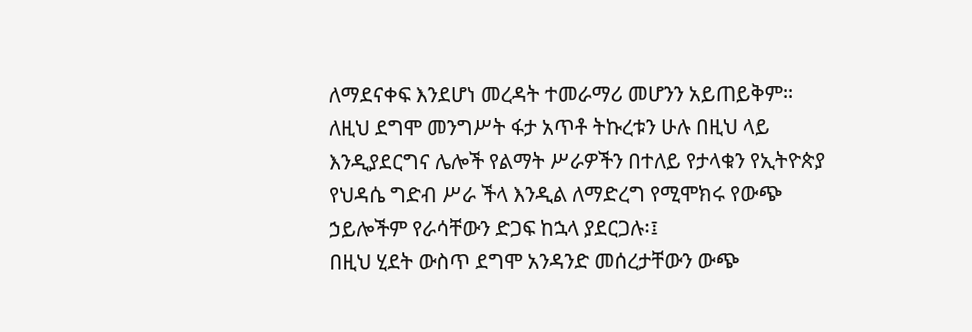ለማደናቀፍ እንደሆነ መረዳት ተመራማሪ መሆንን አይጠይቅም። ለዚህ ደግሞ መንግሥት ፋታ አጥቶ ትኩረቱን ሁሉ በዚህ ላይ እንዲያደርግና ሌሎች የልማት ሥራዎችን በተለይ የታላቁን የኢትዮጵያ የህዳሴ ግድብ ሥራ ችላ እንዲል ለማድረግ የሚሞክሩ የውጭ ኃይሎችም የራሳቸውን ድጋፍ ከኋላ ያደርጋሉ፡፤
በዚህ ሂደት ውስጥ ደግሞ አንዳንድ መሰረታቸውን ውጭ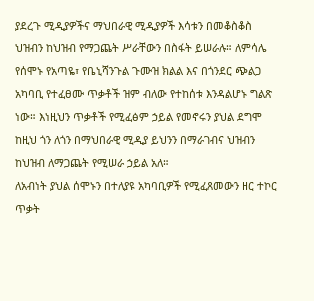ያደረጉ ሚዲያዎችና ማህበራዊ ሚዲያዎች እሳቱን በመቆስቆስ ህዝብን ከህዝብ የማጋጨት ሥራቸውን በስፋት ይሠራሉ። ለምሳሌ የሰሞኑ የአጣዬ፣ የቤኒሻንጉል ጉሙዝ ክልል እና በጎንደር ጭልጋ አካባቢ የተፈፀሙ ጥቃቶች ዝም ብለው የተከሰቱ እንዳልሆኑ ግልጽ ነው። እነዚህን ጥቃቶች የሚፈፅም ኃይል የመኖሩን ያህል ደግሞ ከዚህ ጎን ለጎን በማህበራዊ ሚዲያ ይህንን በማራገብና ህዝብን ከህዝብ ለማጋጨት የሚሠራ ኃይል አለ።
ለአብነት ያህል ሰሞኑን በተለያዩ አካባቢዎች የሚፈጸመውን ዘር ተኮር ጥቃት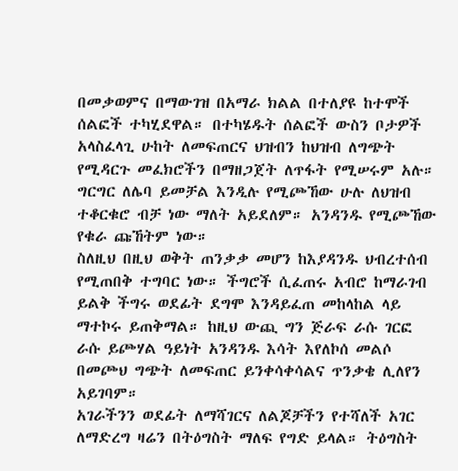በመቃወምና በማውገዝ በአማራ ክልል በተለያዩ ከተሞች ሰልፎች ተካሂደዋል። በተካሄዱት ሰልፎች ውስን ቦታዎች አላስፈላጊ ሁከት ለመፍጠርና ህዝብን ከህዝብ ለግጭት የሚዳርጉ መፈክሮችን በማዘጋጀት ለጥፋት የሚሠሩም አሉ። ግርግር ለሌባ ይመቻል እንዲሉ የሚጮኸው ሁሉ ለህዝብ ተቆርቁሮ ብቻ ነው ማለት አይደለም። አንዳንዱ የሚጮኸው የቁራ ጩኸትም ነው።
ስለዚህ በዚህ ወቅት ጠንቃቃ መሆን ከእያዳንዱ ህብረተሰብ የሚጠበቅ ተግባር ነው። ችግሮች ሲፈጠሩ አብሮ ከማራገብ ይልቅ ችግሩ ወደፊት ደግሞ እንዳይፈጠ መከላከል ላይ ማተኮሩ ይጠቅማል። ከዚህ ውጪ ግን ጅራፍ ራሱ ገርፎ ራሱ ይጮሃል ዓይነት አንዳንዱ እሳት እየለኮሰ መልሶ በመጮህ ግጭት ለመፍጠር ይንቀሳቀሳልና ጥንቃቄ ሊለየን አይገባም።
አገራችንን ወደፊት ለማሻገርና ለልጆቻችን የተሻለች አገር ለማድረግ ዛሬን በትዕግስት ማለፍ የግድ ይላል። ትዕግስት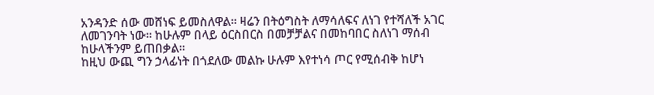አንዳንድ ሰው መሸነፍ ይመስለዋል። ዛሬን በትዕግስት ለማሳለፍና ለነገ የተሻለች አገር ለመገንባት ነው። ከሁሉም በላይ ዕርስበርስ በመቻቻልና በመከባበር ስለነገ ማሰብ ከሁላችንም ይጠበቃል።
ከዚህ ውጪ ግን ኃላፊነት በጎደለው መልኩ ሁሉም እየተነሳ ጦር የሚሰብቅ ከሆነ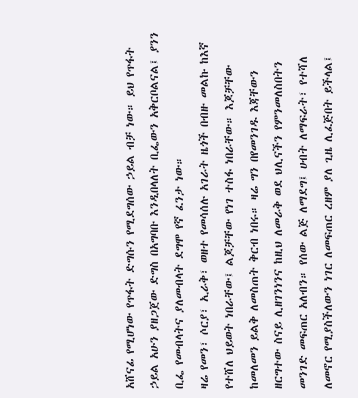አሸናፊ የሚሆነው የጥፋት ድግሱን የሚደግሰው ኃይል ብቻ ነው። ይህ የጥፋት ኃይል አሁን ያዘጋጀው ድግስ በአግባቡ እንዲበላለት ቢፌውን አቅርቦልናል፤ ያንን ቢፌ የመብላትና ያለመብላት ደግሞ የኛ ፈንታ ነው።
ዛሬ የመን፣ ሶርያ፣ ኢራቅ፣ ወዘተ የመሳሰሉ አገራት ዜጎች በብዙ መልኩ ከእኛ የተሸለ ህይወት ነበራቸው፤ ልጆቻቸው የነገ ተስፋ ነበራቸው። እጆቻቸው ከመለመን ይልቅ ለመስጠት ቅርብ ነበሩ። ዛሬ ግን በየመንገዱ እጃቸውን ዘርግተው ስናይ ሊዘገንነንና ከዚህ ለመራቅ ወደ ህሊናችን የምንመለስበትን መንገድ መፍጠር አለብን። የሰው ልጅ ለማደግ፤ ሀብት ለማፍራት፣ የተሻለ ለመኖር የሚያስችለውን ነገር ለመፍጠር ረዘም ያለ ጊዜ ሊፈጅበት ይችላል፤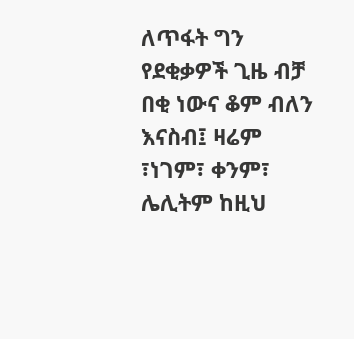ለጥፋት ግን የደቂቃዎች ጊዜ ብቻ በቂ ነውና ቆም ብለን እናስብ፤ ዛሬም ፣ነገም፣ ቀንም፣ ሌሊትም ከዚህ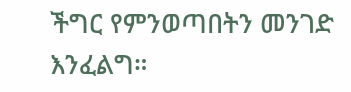ችግር የምንወጣበትን መንገድ እንፈልግ።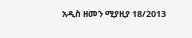አዲስ ዘመን ሚያዚያ 18/2013